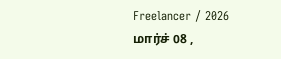Freelancer / 2026 மார்ச் 08 ,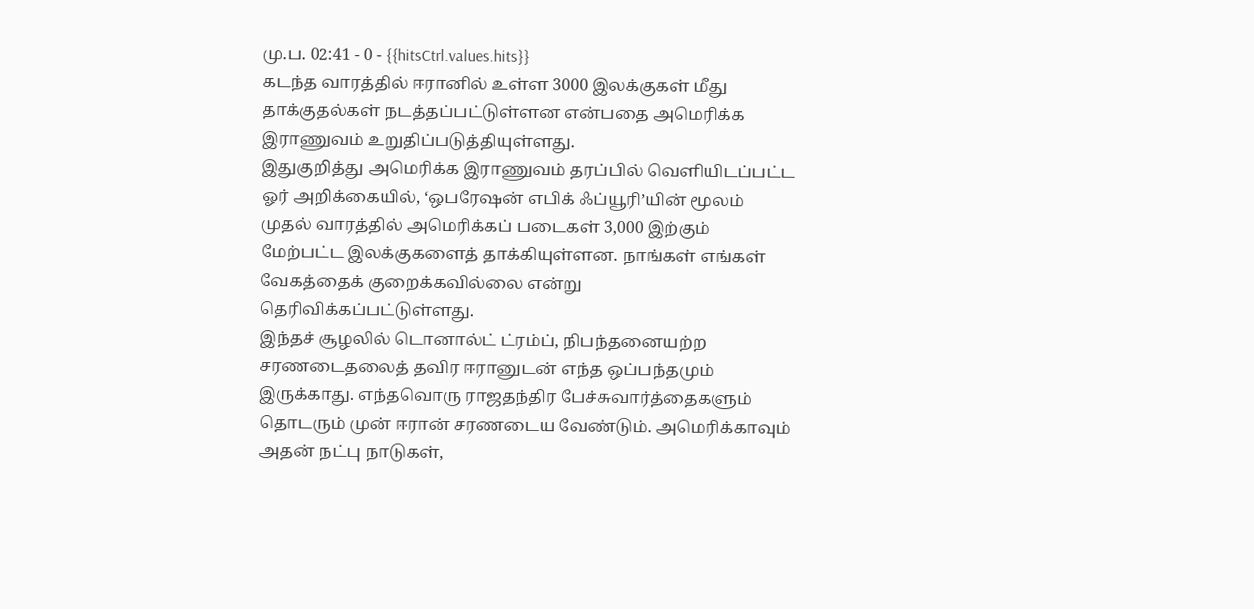மு.ப. 02:41 - 0 - {{hitsCtrl.values.hits}}
கடந்த வாரத்தில் ஈரானில் உள்ள 3000 இலக்குகள் மீது தாக்குதல்கள் நடத்தப்பட்டுள்ளன என்பதை அமெரிக்க இராணுவம் உறுதிப்படுத்தியுள்ளது.
இதுகுறித்து அமெரிக்க இராணுவம் தரப்பில் வெளியிடப்பட்ட ஓர் அறிக்கையில், ‘ஒபரேஷன் எபிக் ஃப்யூரி’யின் மூலம் முதல் வாரத்தில் அமெரிக்கப் படைகள் 3,000 இற்கும் மேற்பட்ட இலக்குகளைத் தாக்கியுள்ளன. நாங்கள் எங்கள் வேகத்தைக் குறைக்கவில்லை என்று தெரிவிக்கப்பட்டுள்ளது.
இந்தச் சூழலில் டொனால்ட் ட்ரம்ப், நிபந்தனையற்ற சரணடைதலைத் தவிர ஈரானுடன் எந்த ஒப்பந்தமும் இருக்காது. எந்தவொரு ராஜதந்திர பேச்சுவார்த்தைகளும் தொடரும் முன் ஈரான் சரணடைய வேண்டும். அமெரிக்காவும் அதன் நட்பு நாடுகள்,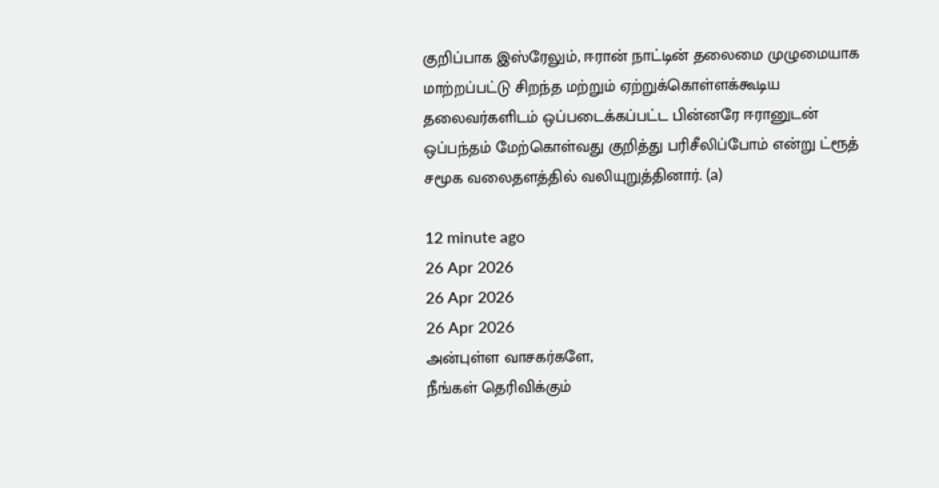குறிப்பாக இஸ்ரேலும், ஈரான் நாட்டின் தலைமை முழுமையாக மாற்றப்பட்டு சிறந்த மற்றும் ஏற்றுக்கொள்ளக்கூடிய தலைவர்களிடம் ஒப்படைக்கப்பட்ட பின்னரே ஈரானுடன் ஒப்பந்தம் மேற்கொள்வது குறித்து பரிசீலிப்போம் என்று ட்ரூத் சமூக வலைதளத்தில் வலியுறுத்தினார். (a)

12 minute ago
26 Apr 2026
26 Apr 2026
26 Apr 2026
அன்புள்ள வாசகர்களே,
நீங்கள் தெரிவிக்கும்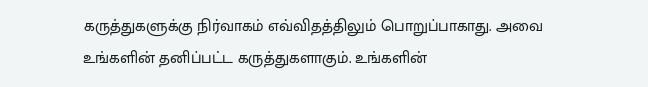கருத்துகளுக்கு நிர்வாகம் எவ்விதத்திலும் பொறுப்பாகாது. அவை உங்களின் தனிப்பட்ட கருத்துகளாகும். உங்களின்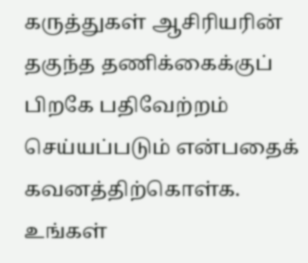கருத்துகள் ஆசிரியரின் தகுந்த தணிக்கைக்குப் பிறகே பதிவேற்றம் செய்யப்படும் என்பதைக் கவனத்திற்கொள்க. உங்கள்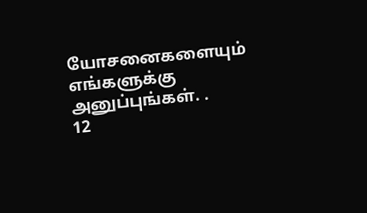யோசனைகளையும் எங்களுக்கு அனுப்புங்கள். .
12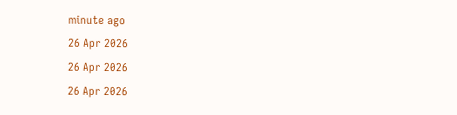minute ago
26 Apr 2026
26 Apr 2026
26 Apr 2026